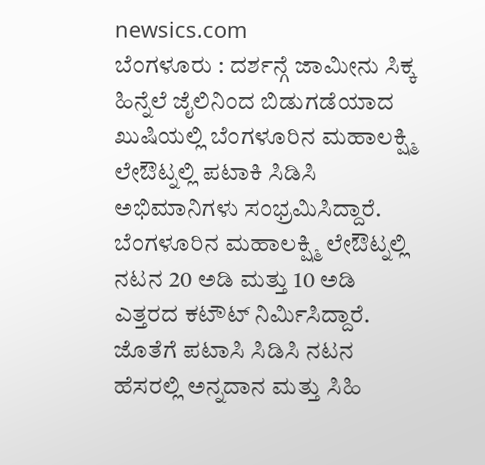newsics.com
ಬೆಂಗಳೂರು : ದರ್ಶನ್ಗೆ ಜಾಮೀನು ಸಿಕ್ಕ ಹಿನ್ನೆಲೆ ಜೈಲಿನಿಂದ ಬಿಡುಗಡೆಯಾದ ಖುಷಿಯಲ್ಲಿ ಬೆಂಗಳೂರಿನ ಮಹಾಲಕ್ಷ್ಮಿ ಲೇಔಟ್ನಲ್ಲಿ ಪಟಾಕಿ ಸಿಡಿಸಿ ಅಭಿಮಾನಿಗಳು ಸಂಭ್ರಮಿಸಿದ್ದಾರೆ.
ಬೆಂಗಳೂರಿನ ಮಹಾಲಕ್ಷ್ಮಿ ಲೇಔಟ್ನಲ್ಲಿ ನಟನ 20 ಅಡಿ ಮತ್ತು 10 ಅಡಿ ಎತ್ತರದ ಕಟೌಟ್ ನಿರ್ಮಿಸಿದ್ದಾರೆ.
ಜೊತೆಗೆ ಪಟಾಸಿ ಸಿಡಿಸಿ ನಟನ ಹೆಸರಲ್ಲಿ ಅನ್ನದಾನ ಮತ್ತು ಸಿಹಿ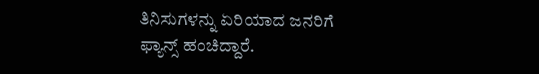ತಿನಿಸುಗಳನ್ನು ಏರಿಯಾದ ಜನರಿಗೆ ಫ್ಯಾನ್ಸ್ ಹಂಚಿದ್ದಾರೆ.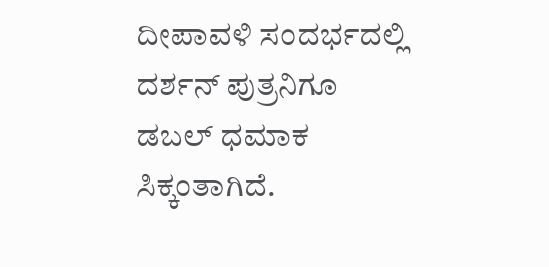ದೀಪಾವಳಿ ಸಂದರ್ಭದಲ್ಲಿ ದರ್ಶನ್ ಪುತ್ರನಿಗೂ ಡಬಲ್ ಧಮಾಕ ಸಿಕ್ಕಂತಾಗಿದೆ.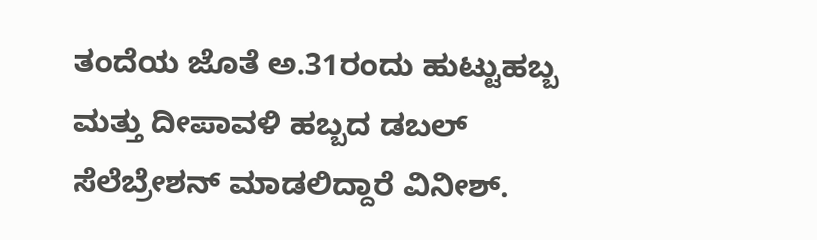ತಂದೆಯ ಜೊತೆ ಅ.31ರಂದು ಹುಟ್ಟುಹಬ್ಬ ಮತ್ತು ದೀಪಾವಳಿ ಹಬ್ಬದ ಡಬಲ್ ಸೆಲೆಬ್ರೇಶನ್ ಮಾಡಲಿದ್ದಾರೆ ವಿನೀಶ್.